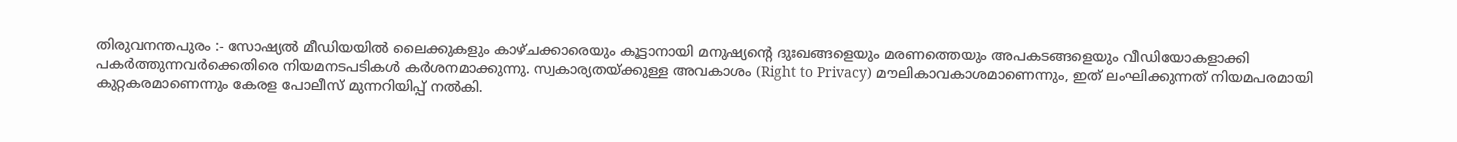തിരുവനന്തപുരം :- സോഷ്യൽ മീഡിയയിൽ ലൈക്കുകളും കാഴ്ചക്കാരെയും കൂട്ടാനായി മനുഷ്യന്റെ ദുഃഖങ്ങളെയും മരണത്തെയും അപകടങ്ങളെയും വീഡിയോകളാക്കി പകർത്തുന്നവർക്കെതിരെ നിയമനടപടികൾ കർശനമാക്കുന്നു. സ്വകാര്യതയ്ക്കുള്ള അവകാശം (Right to Privacy) മൗലികാവകാശമാണെന്നും, ഇത് ലംഘിക്കുന്നത് നിയമപരമായി കുറ്റകരമാണെന്നും കേരള പോലീസ് മുന്നറിയിപ്പ് നൽകി.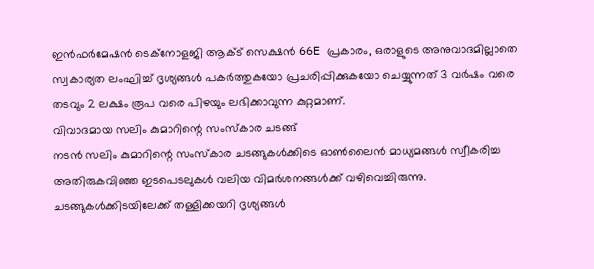ഇൻഫർമേഷൻ ടെക്നോളജി ആക്ട് സെക്ഷൻ 66E പ്രകാരം, ഒരാളുടെ അനുവാദമില്ലാതെ സ്വകാര്യത ലംഘിച്ച് ദൃശ്യങ്ങൾ പകർത്തുകയോ പ്രചരിപ്പിക്കുകയോ ചെയ്യുന്നത് 3 വർഷം വരെ തടവും 2 ലക്ഷം രൂപ വരെ പിഴയും ലഭിക്കാവുന്ന കുറ്റമാണ്.
വിവാദമായ സലിം കുമാറിന്റെ സംസ്കാര ചടങ്ങ്
നടൻ സലിം കുമാറിന്റെ സംസ്കാര ചടങ്ങുകൾക്കിടെ ഓൺലൈൻ മാധ്യമങ്ങൾ സ്വീകരിച്ച അതിരുകവിഞ്ഞ ഇടപെടലുകൾ വലിയ വിമർശനങ്ങൾക്ക് വഴിവെച്ചിരുന്നു. ചടങ്ങുകൾക്കിടയിലേക്ക് തള്ളിക്കയറി ദൃശ്യങ്ങൾ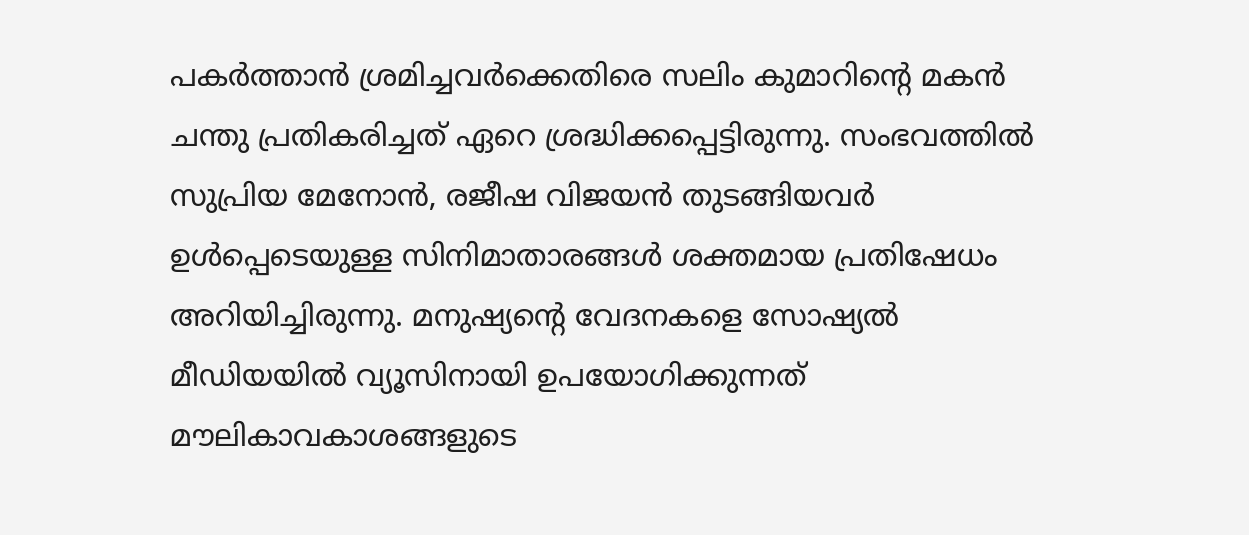പകർത്താൻ ശ്രമിച്ചവർക്കെതിരെ സലിം കുമാറിന്റെ മകൻ ചന്തു പ്രതികരിച്ചത് ഏറെ ശ്രദ്ധിക്കപ്പെട്ടിരുന്നു. സംഭവത്തിൽ സുപ്രിയ മേനോൻ, രജീഷ വിജയൻ തുടങ്ങിയവർ ഉൾപ്പെടെയുള്ള സിനിമാതാരങ്ങൾ ശക്തമായ പ്രതിഷേധം അറിയിച്ചിരുന്നു. മനുഷ്യന്റെ വേദനകളെ സോഷ്യൽ മീഡിയയിൽ വ്യൂസിനായി ഉപയോഗിക്കുന്നത് മൗലികാവകാശങ്ങളുടെ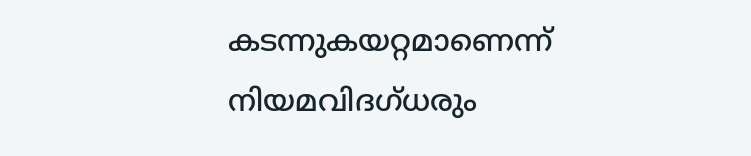കടന്നുകയറ്റമാണെന്ന് നിയമവിദഗ്ധരും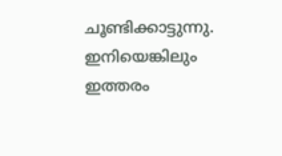ചൂണ്ടിക്കാട്ടുന്നു. ഇനിയെങ്കിലും ഇത്തരം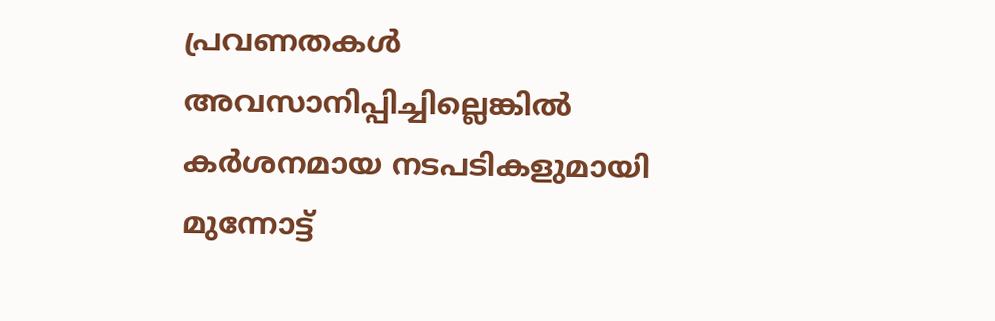പ്രവണതകൾ അവസാനിപ്പിച്ചില്ലെങ്കിൽ കർശനമായ നടപടികളുമായി മുന്നോട്ട്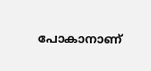പോകാനാണ്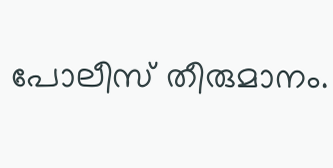പോലീസ് തീരുമാനം.